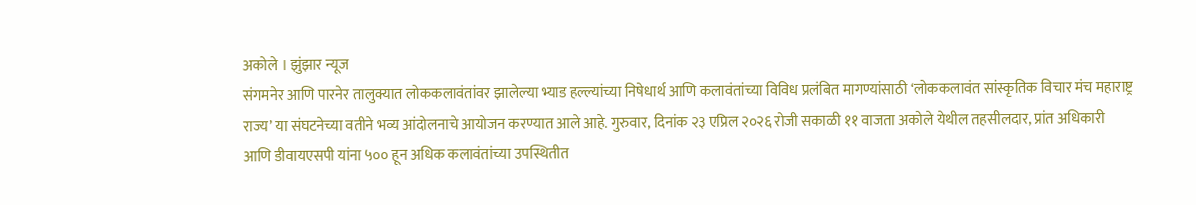अकोले । झुंझार न्यूज
संगमनेर आणि पारनेर तालुक्यात लोककलावंतांवर झालेल्या भ्याड हल्ल्यांच्या निषेधार्थ आणि कलावंतांच्या विविध प्रलंबित मागण्यांसाठी ‘लोककलावंत सांस्कृतिक विचार मंच महाराष्ट्र राज्य’ या संघटनेच्या वतीने भव्य आंदोलनाचे आयोजन करण्यात आले आहे. गुरुवार, दिनांक २३ एप्रिल २०२६ रोजी सकाळी ११ वाजता अकोले येथील तहसीलदार, प्रांत अधिकारी आणि डीवायएसपी यांना ५०० हून अधिक कलावंतांच्या उपस्थितीत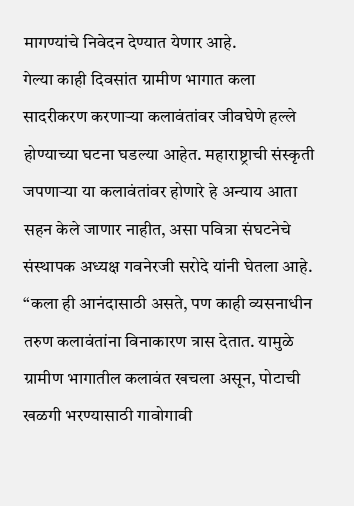मागण्यांचे निवेदन देण्यात येणार आहे.
गेल्या काही दिवसांत ग्रामीण भागात कला सादरीकरण करणाऱ्या कलावंतांवर जीवघेणे हल्ले होण्याच्या घटना घडल्या आहेत. महाराष्ट्राची संस्कृती जपणाऱ्या या कलावंतांवर होणारे हे अन्याय आता सहन केले जाणार नाहीत, असा पवित्रा संघटनेचे संस्थापक अध्यक्ष गवनेरजी सरोदे यांनी घेतला आहे. “कला ही आनंदासाठी असते, पण काही व्यसनाधीन तरुण कलावंतांना विनाकारण त्रास देतात. यामुळे ग्रामीण भागातील कलावंत खचला असून, पोटाची खळगी भरण्यासाठी गावोगावी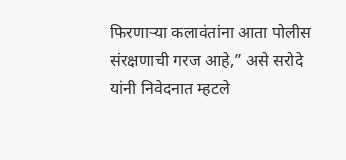फिरणाऱ्या कलावंतांना आता पोलीस संरक्षणाची गरज आहे,” असे सरोदे यांनी निवेदनात म्हटले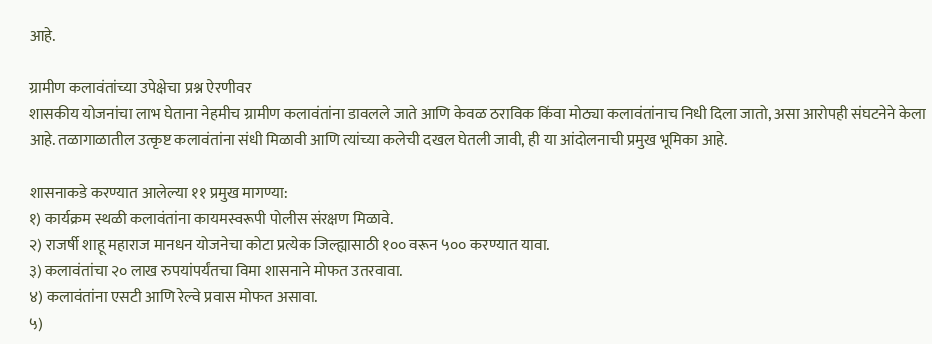आहे.

ग्रामीण कलावंतांच्या उपेक्षेचा प्रश्न ऐरणीवर
शासकीय योजनांचा लाभ घेताना नेहमीच ग्रामीण कलावंतांना डावलले जाते आणि केवळ ठराविक किंवा मोठ्या कलावंतांनाच निधी दिला जातो, असा आरोपही संघटनेने केला आहे. तळागाळातील उत्कृष्ट कलावंतांना संधी मिळावी आणि त्यांच्या कलेची दखल घेतली जावी, ही या आंदोलनाची प्रमुख भूमिका आहे.

शासनाकडे करण्यात आलेल्या ११ प्रमुख मागण्या:
१) कार्यक्रम स्थळी कलावंतांना कायमस्वरूपी पोलीस संरक्षण मिळावे.
२) राजर्षी शाहू महाराज मानधन योजनेचा कोटा प्रत्येक जिल्ह्यासाठी १०० वरून ५०० करण्यात यावा.
३) कलावंतांचा २० लाख रुपयांपर्यंतचा विमा शासनाने मोफत उतरवावा.
४) कलावंतांना एसटी आणि रेल्वे प्रवास मोफत असावा.
५)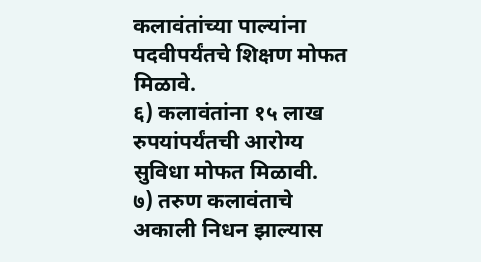कलावंतांच्या पाल्यांना पदवीपर्यंतचे शिक्षण मोफत मिळावे.
६) कलावंतांना १५ लाख रुपयांपर्यंतची आरोग्य सुविधा मोफत मिळावी.
७) तरुण कलावंताचे अकाली निधन झाल्यास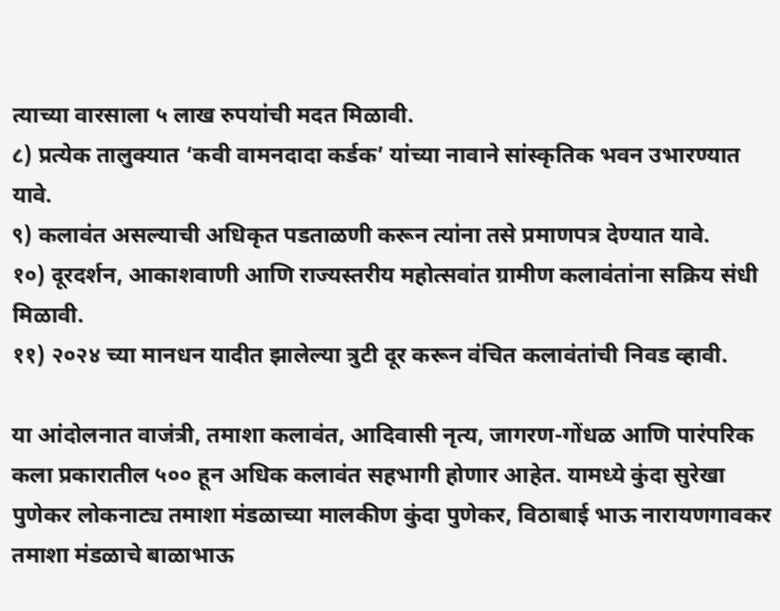त्याच्या वारसाला ५ लाख रुपयांची मदत मिळावी.
८) प्रत्येक तालुक्यात ‘कवी वामनदादा कर्डक’ यांच्या नावाने सांस्कृतिक भवन उभारण्यात यावे.
९) कलावंत असल्याची अधिकृत पडताळणी करून त्यांना तसे प्रमाणपत्र देण्यात यावे.
१०) दूरदर्शन, आकाशवाणी आणि राज्यस्तरीय महोत्सवांत ग्रामीण कलावंतांना सक्रिय संधी मिळावी.
११) २०२४ च्या मानधन यादीत झालेल्या त्रुटी दूर करून वंचित कलावंतांची निवड व्हावी.

या आंदोलनात वाजंत्री, तमाशा कलावंत, आदिवासी नृत्य, जागरण-गोंधळ आणि पारंपरिक कला प्रकारातील ५०० हून अधिक कलावंत सहभागी होणार आहेत. यामध्ये कुंदा सुरेखा पुणेकर लोकनाट्य तमाशा मंडळाच्या मालकीण कुंदा पुणेकर, विठाबाई भाऊ नारायणगावकर तमाशा मंडळाचे बाळाभाऊ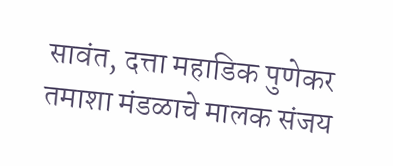सावंत, दत्ता महाडिक पुणेकर तमाशा मंडळाचे मालक संजय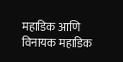महाडिक आणि विनायक महाडिक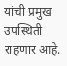यांची प्रमुख उपस्थिती राहणार आहे.